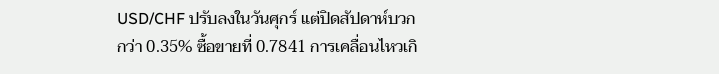USD/CHF ปรับลงในวันศุกร์ แต่ปิดสัปดาห์บวกกว่า 0.35% ซื้อขายที่ 0.7841 การเคลื่อนไหวเกิ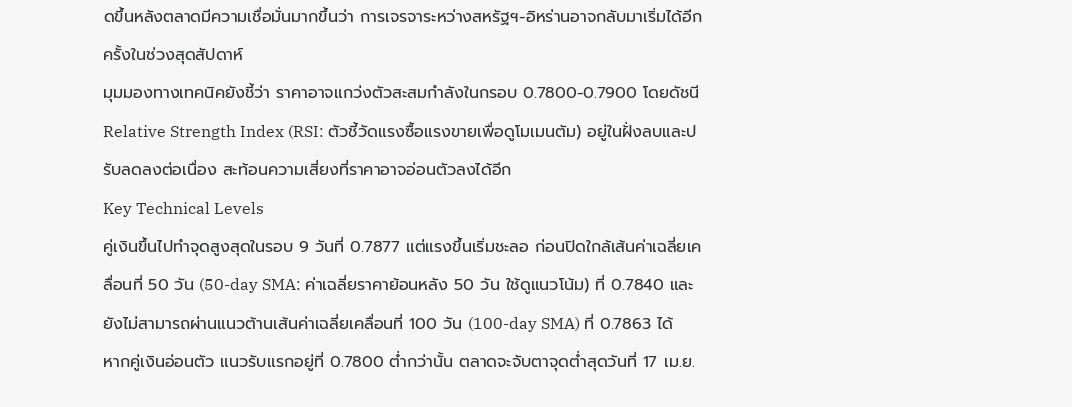ดขึ้นหลังตลาดมีความเชื่อมั่นมากขึ้นว่า การเจรจาระหว่างสหรัฐฯ-อิหร่านอาจกลับมาเริ่มได้อีกครั้งในช่วงสุดสัปดาห์
มุมมองทางเทคนิคยังชี้ว่า ราคาอาจแกว่งตัวสะสมกำลังในกรอบ 0.7800-0.7900 โดยดัชนี Relative Strength Index (RSI: ตัวชี้วัดแรงซื้อแรงขายเพื่อดูโมเมนตัม) อยู่ในฝั่งลบและปรับลดลงต่อเนื่อง สะท้อนความเสี่ยงที่ราคาอาจอ่อนตัวลงได้อีก
Key Technical Levels
คู่เงินขึ้นไปทำจุดสูงสุดในรอบ 9 วันที่ 0.7877 แต่แรงขึ้นเริ่มชะลอ ก่อนปิดใกล้เส้นค่าเฉลี่ยเคลื่อนที่ 50 วัน (50-day SMA: ค่าเฉลี่ยราคาย้อนหลัง 50 วัน ใช้ดูแนวโน้ม) ที่ 0.7840 และยังไม่สามารถผ่านแนวต้านเส้นค่าเฉลี่ยเคลื่อนที่ 100 วัน (100-day SMA) ที่ 0.7863 ได้
หากคู่เงินอ่อนตัว แนวรับแรกอยู่ที่ 0.7800 ต่ำกว่านั้น ตลาดจะจับตาจุดต่ำสุดวันที่ 17 เม.ย.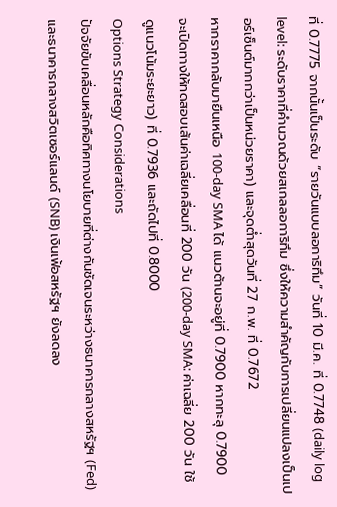ที่ 0.7775 จากนั้นเป็นระดับ “รายวันแบบลอการิทึม” วันที่ 10 มี.ค. ที่ 0.7748 (daily log level: ระดับราคาที่คำนวณด้วยสเกลลอการิทึม ซึ่งให้ความสำคัญกับการเปลี่ยนแปลงเป็นเปอร์เซ็นต์มากกว่าเป็นหน่วยราคา) และจุดต่ำสุดวันที่ 27 ก.พ. ที่ 0.7672
หากราคากลับมายืนเหนือ 100-day SMA ได้ แนวต้านจะอยู่ที่ 0.7900 หากทะลุ 0.7900 จะเปิดทางให้ทดสอบเส้นค่าเฉลี่ยเคลื่อนที่ 200 วัน (200-day SMA: ค่าเฉลี่ย 200 วัน ใช้ดูแนวโน้มระยะยาว) ที่ 0.7936 และถัดไปที่ 0.8000
Options Strategy Considerations
ปัจจัยขับเคลื่อนหลักคือทิศทางนโยบายที่ต่างกันชัดเจนระหว่างธนาคารกลางสหรัฐฯ (Fed) และธนาคารกลางสวิตเซอร์แลนด์ (SNB) เงินเฟ้อสหรัฐฯ ยังลดลง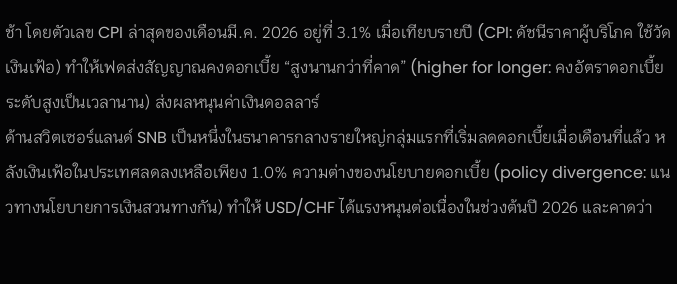ช้า โดยตัวเลข CPI ล่าสุดของเดือนมี.ค. 2026 อยู่ที่ 3.1% เมื่อเทียบรายปี (CPI: ดัชนีราคาผู้บริโภค ใช้วัดเงินเฟ้อ) ทำให้เฟดส่งสัญญาณคงดอกเบี้ย “สูงนานกว่าที่คาด” (higher for longer: คงอัตราดอกเบี้ยระดับสูงเป็นเวลานาน) ส่งผลหนุนค่าเงินดอลลาร์
ด้านสวิตเซอร์แลนด์ SNB เป็นหนึ่งในธนาคารกลางรายใหญ่กลุ่มแรกที่เริ่มลดดอกเบี้ยเมื่อเดือนที่แล้ว หลังเงินเฟ้อในประเทศลดลงเหลือเพียง 1.0% ความต่างของนโยบายดอกเบี้ย (policy divergence: แนวทางนโยบายการเงินสวนทางกัน) ทำให้ USD/CHF ได้แรงหนุนต่อเนื่องในช่วงต้นปี 2026 และคาดว่า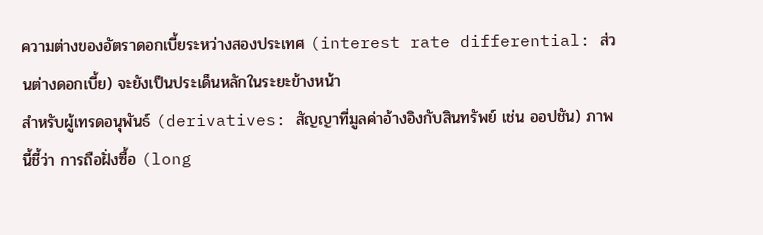ความต่างของอัตราดอกเบี้ยระหว่างสองประเทศ (interest rate differential: ส่วนต่างดอกเบี้ย) จะยังเป็นประเด็นหลักในระยะข้างหน้า
สำหรับผู้เทรดอนุพันธ์ (derivatives: สัญญาที่มูลค่าอ้างอิงกับสินทรัพย์ เช่น ออปชัน) ภาพนี้ชี้ว่า การถือฝั่งซื้อ (long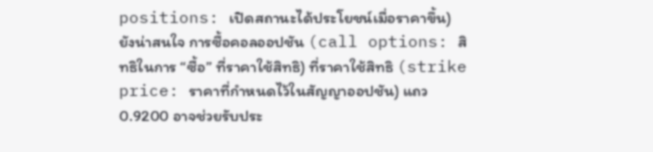positions: เปิดสถานะได้ประโยชน์เมื่อราคาขึ้น) ยังน่าสนใจ การซื้อคอลออปชัน (call options: สิทธิในการ “ซื้อ” ที่ราคาใช้สิทธิ) ที่ราคาใช้สิทธิ (strike price: ราคาที่กำหนดไว้ในสัญญาออปชัน) แถว 0.9200 อาจช่วยรับประ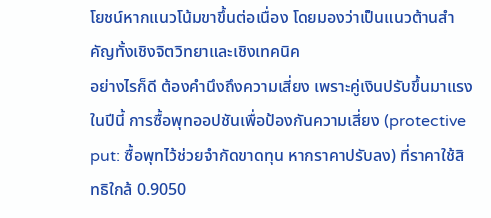โยชน์หากแนวโน้มขาขึ้นต่อเนื่อง โดยมองว่าเป็นแนวต้านสำคัญทั้งเชิงจิตวิทยาและเชิงเทคนิค
อย่างไรก็ดี ต้องคำนึงถึงความเสี่ยง เพราะคู่เงินปรับขึ้นมาแรงในปีนี้ การซื้อพุทออปชันเพื่อป้องกันความเสี่ยง (protective put: ซื้อพุทไว้ช่วยจำกัดขาดทุน หากราคาปรับลง) ที่ราคาใช้สิทธิใกล้ 0.9050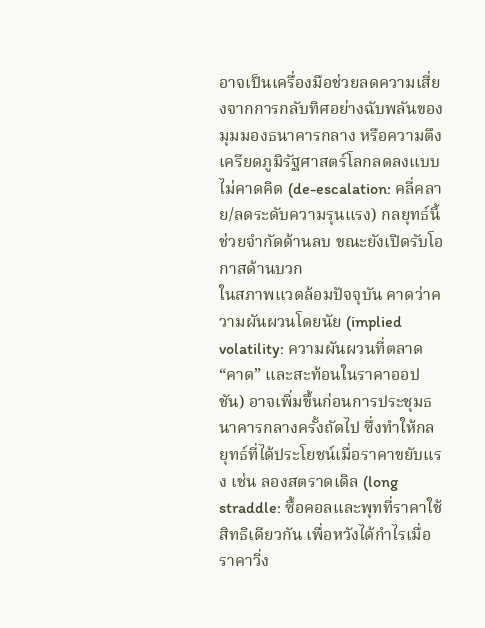อาจเป็นเครื่องมือช่วยลดความเสี่ยงจากการกลับทิศอย่างฉับพลันของมุมมองธนาคารกลาง หรือความตึงเครียดภูมิรัฐศาสตร์โลกลดลงแบบไม่คาดคิด (de-escalation: คลี่คลาย/ลดระดับความรุนแรง) กลยุทธ์นี้ช่วยจำกัดด้านลบ ขณะยังเปิดรับโอกาสด้านบวก
ในสภาพแวดล้อมปัจจุบัน คาดว่าความผันผวนโดยนัย (implied volatility: ความผันผวนที่ตลาด “คาด” และสะท้อนในราคาออปชัน) อาจเพิ่มขึ้นก่อนการประชุมธนาคารกลางครั้งถัดไป ซึ่งทำให้กลยุทธ์ที่ได้ประโยชน์เมื่อราคาขยับแรง เช่น ลองสตราดเดิล (long straddle: ซื้อคอลและพุทที่ราคาใช้สิทธิเดียวกัน เพื่อหวังได้กำไรเมื่อราคาวิ่ง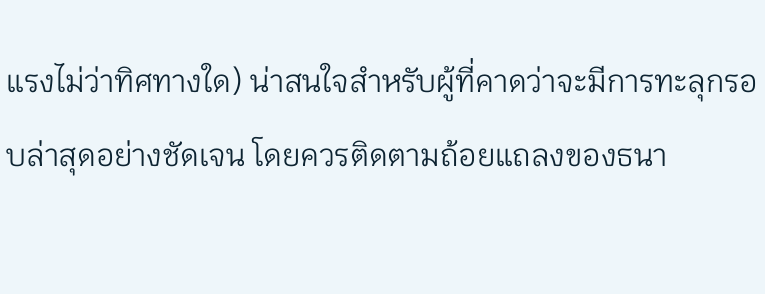แรงไม่ว่าทิศทางใด) น่าสนใจสำหรับผู้ที่คาดว่าจะมีการทะลุกรอบล่าสุดอย่างชัดเจน โดยควรติดตามถ้อยแถลงของธนา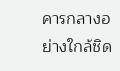คารกลางอย่างใกล้ชิด